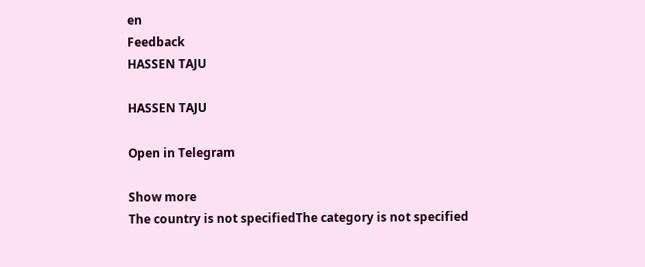en
Feedback
HASSEN TAJU

HASSEN TAJU

Open in Telegram

Show more
The country is not specifiedThe category is not specified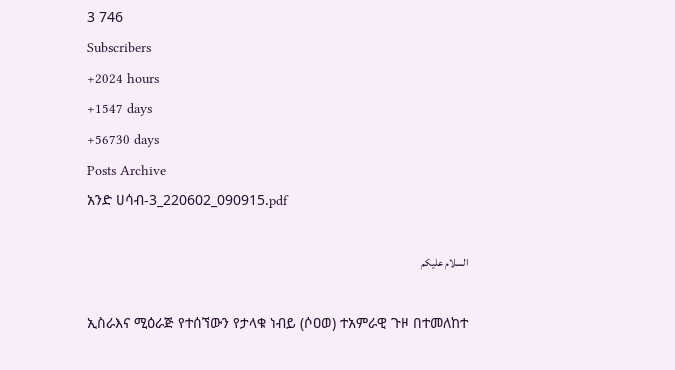3 746
Subscribers
+2024 hours
+1547 days
+56730 days
Posts Archive
አንድ ሀሳብ-3_220602_090915.pdf

السلام عليكم

ኢስራእና ሚዕራጅ የተሰኘውን የታላቁ ነብይ (ሶዐወ) ተአምራዊ ጉዞ በተመለከተ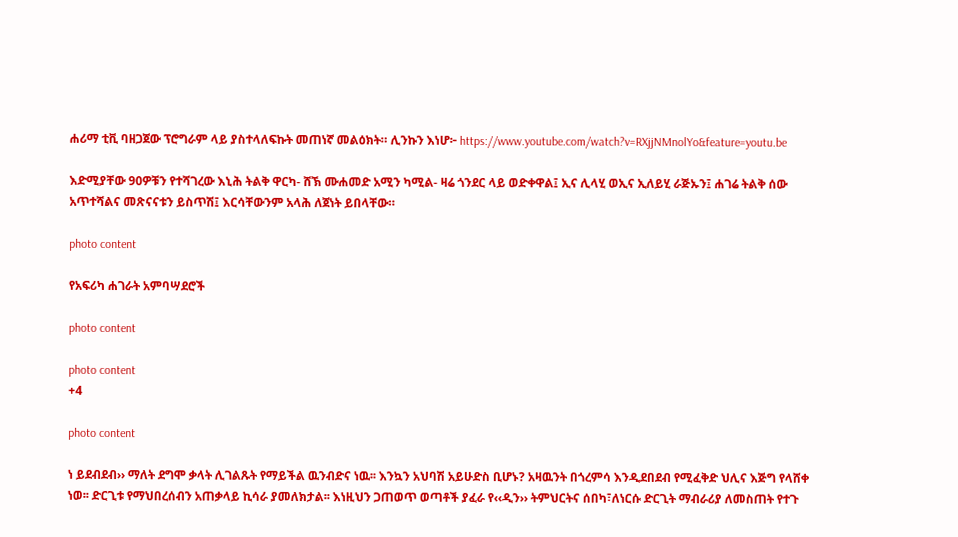ሐሪማ ቲቪ ባዘጋጀው ፕሮግራም ላይ ያስተላለፍኩት መጠነኛ መልዕክት። ሊንኩን እነሆ፦ https://www.youtube.com/watch?v=RXjjNMnolYo&feature=youtu.be

እድሚያቸው 90ዎቹን የተሻገረው እኒሕ ትልቅ ዋርካ- ሸኽ ሙሐመድ አሚን ካሚል- ዛሬ ጎንደር ላይ ወድቀዋል፤ ኢና ሊላሂ ወኢና ኢለይሂ ራጅኡን፤ ሐገሬ ትልቅ ሰው አጥተሻልና መጽናናቱን ይስጥሽ፤ እርሳቸውንም አላሕ ለጀነት ይበላቸው።

photo content

የአፍሪካ ሐገራት አምባሣደሮች

photo content

photo content
+4

photo content

ነ ይደብደብ›› ማለት ደግሞ ቃላት ሊገልጹት የማይችል ዉንብድና ነዉ፡፡ እንኳን አህባሽ አይሁድስ ቢሆኑ? አዛዉንት በጎረምሳ እንዲደበደብ የሚፈቅድ ህሊና እጅግ የላሸቀ ነወ፡፡ ድርጊቱ የማህበረሰብን አጠቃላይ ኪሳራ ያመለክታል፡፡ እነዚህን ጋጠወጥ ወጣቶች ያፈራ የ‹‹ዲን›› ትምህርትና ሰበካ፣ለነርሱ ድርጊት ማብራሪያ ለመስጠት የተጉ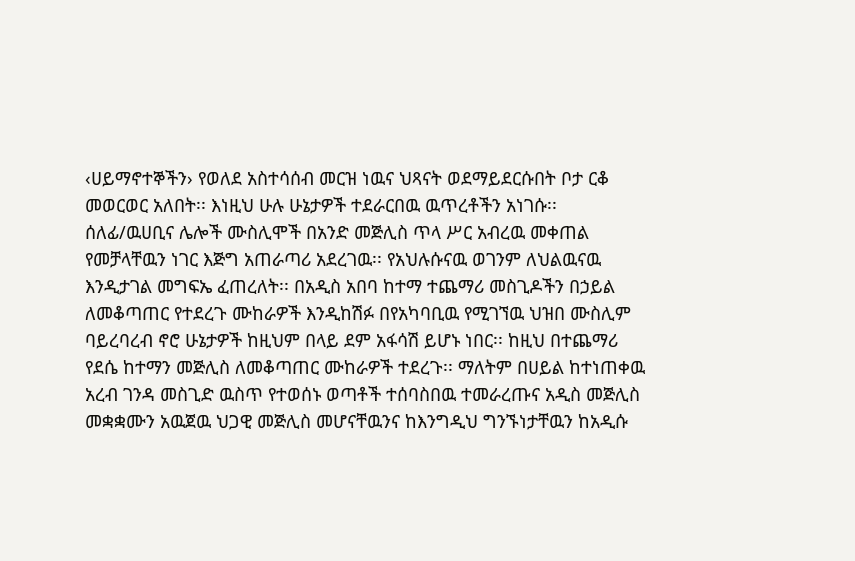‹ሀይማኖተኞችን› የወለደ አስተሳሰብ መርዝ ነዉና ህጻናት ወደማይደርሱበት ቦታ ርቆ መወርወር አለበት፡፡ እነዚህ ሁሉ ሁኔታዎች ተደራርበዉ ዉጥረቶችን አነገሱ፡፡ ሰለፊ/ዉሀቢና ሌሎች ሙስሊሞች በአንድ መጅሊስ ጥላ ሥር አብረዉ መቀጠል የመቻላቸዉን ነገር እጅግ አጠራጣሪ አደረገዉ፡፡ የአህሉሱናዉ ወገንም ለህልዉናዉ እንዲታገል መግፍኤ ፈጠረለት፡፡ በአዲስ አበባ ከተማ ተጨማሪ መስጊዶችን በኃይል ለመቆጣጠር የተደረጉ ሙከራዎች እንዲከሽፉ በየአካባቢዉ የሚገኘዉ ህዝበ ሙስሊም ባይረባረብ ኖሮ ሁኔታዎች ከዚህም በላይ ደም አፋሳሽ ይሆኑ ነበር፡፡ ከዚህ በተጨማሪ የደሴ ከተማን መጅሊስ ለመቆጣጠር ሙከራዎች ተደረጉ፡፡ ማለትም በሀይል ከተነጠቀዉ አረብ ገንዳ መስጊድ ዉስጥ የተወሰኑ ወጣቶች ተሰባስበዉ ተመራረጡና አዲስ መጅሊስ መቋቋሙን አዉጀዉ ህጋዊ መጅሊስ መሆናቸዉንና ከእንግዲህ ግንኙነታቸዉን ከአዲሱ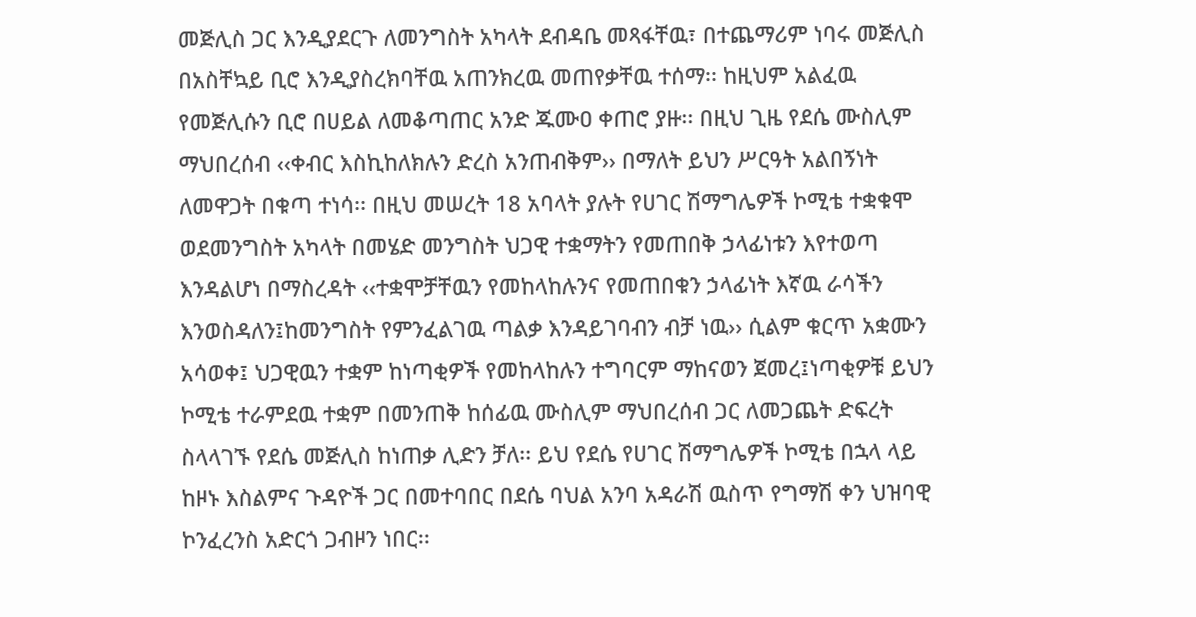መጅሊስ ጋር እንዲያደርጉ ለመንግስት አካላት ደብዳቤ መጻፋቸዉ፣ በተጨማሪም ነባሩ መጅሊስ በአስቸኳይ ቢሮ እንዲያስረክባቸዉ አጠንክረዉ መጠየቃቸዉ ተሰማ፡፡ ከዚህም አልፈዉ የመጅሊሱን ቢሮ በሀይል ለመቆጣጠር አንድ ጁሙዐ ቀጠሮ ያዙ፡፡ በዚህ ጊዜ የደሴ ሙስሊም ማህበረሰብ ‹‹ቀብር እስኪከለክሉን ድረስ አንጠብቅም›› በማለት ይህን ሥርዓት አልበኝነት ለመዋጋት በቁጣ ተነሳ፡፡ በዚህ መሠረት 18 አባላት ያሉት የሀገር ሽማግሌዎች ኮሚቴ ተቋቁሞ ወደመንግስት አካላት በመሄድ መንግስት ህጋዊ ተቋማትን የመጠበቅ ኃላፊነቱን እየተወጣ እንዳልሆነ በማስረዳት ‹‹ተቋሞቻቸዉን የመከላከሉንና የመጠበቁን ኃላፊነት እኛዉ ራሳችን እንወስዳለን፤ከመንግስት የምንፈልገዉ ጣልቃ እንዳይገባብን ብቻ ነዉ›› ሲልም ቁርጥ አቋሙን አሳወቀ፤ ህጋዊዉን ተቋም ከነጣቂዎች የመከላከሉን ተግባርም ማከናወን ጀመረ፤ነጣቂዎቹ ይህን ኮሚቴ ተራምደዉ ተቋም በመንጠቅ ከሰፊዉ ሙስሊም ማህበረሰብ ጋር ለመጋጨት ድፍረት ስላላገኙ የደሴ መጅሊስ ከነጠቃ ሊድን ቻለ፡፡ ይህ የደሴ የሀገር ሽማግሌዎች ኮሚቴ በኋላ ላይ ከዞኑ እስልምና ጉዳዮች ጋር በመተባበር በደሴ ባህል አንባ አዳራሽ ዉስጥ የግማሽ ቀን ህዝባዊ ኮንፈረንስ አድርጎ ጋብዞን ነበር፡፡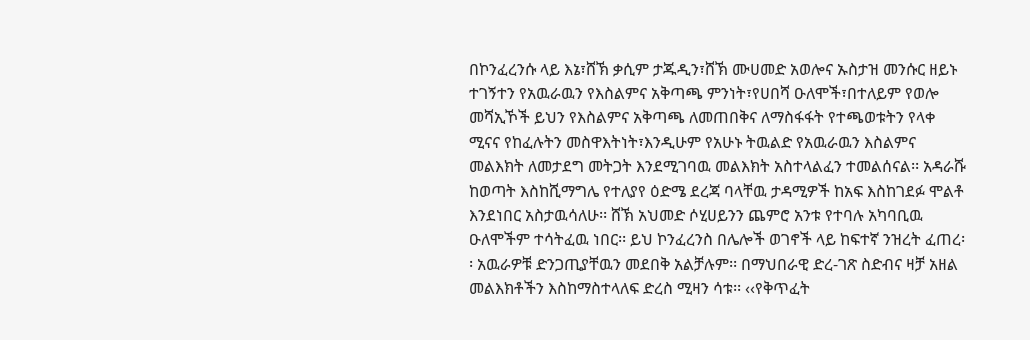በኮንፈረንሱ ላይ እኔ፣ሸኽ ቃሲም ታጁዲን፣ሸኽ ሙሀመድ አወሎና ኡስታዝ መንሱር ዘይኑ ተገኝተን የአዉራዉን የእስልምና አቅጣጫ ምንነት፣የሀበሻ ዑለሞች፣በተለይም የወሎ መሻኢኾች ይህን የእስልምና አቅጣጫ ለመጠበቅና ለማስፋፋት የተጫወቱትን የላቀ ሚናና የከፈሉትን መስዋእትነት፣እንዲሁም የአሁኑ ትዉልድ የአዉራዉን እስልምና መልእክት ለመታደግ መትጋት እንደሚገባዉ መልእክት አስተላልፈን ተመልሰናል፡፡ አዳራሹ ከወጣት እስከሺማግሌ የተለያየ ዕድሜ ደረጃ ባላቸዉ ታዳሚዎች ከአፍ እስከገደፉ ሞልቶ እንደነበር አስታዉሳለሁ፡፡ ሸኽ አህመድ ሶሂሀይንን ጨምሮ አንቱ የተባሉ አካባቢዉ ዑለሞችም ተሳትፈዉ ነበር፡፡ ይህ ኮንፈረንስ በሌሎች ወገኖች ላይ ከፍተኛ ንዝረት ፈጠረ፡፡ አዉራዎቹ ድንጋጢያቸዉን መደበቅ አልቻሉም፡፡ በማህበራዊ ድረ-ገጽ ስድብና ዛቻ አዘል መልእክቶችን እስከማስተላለፍ ድረስ ሚዛን ሳቱ፡፡ ‹‹የቅጥፈት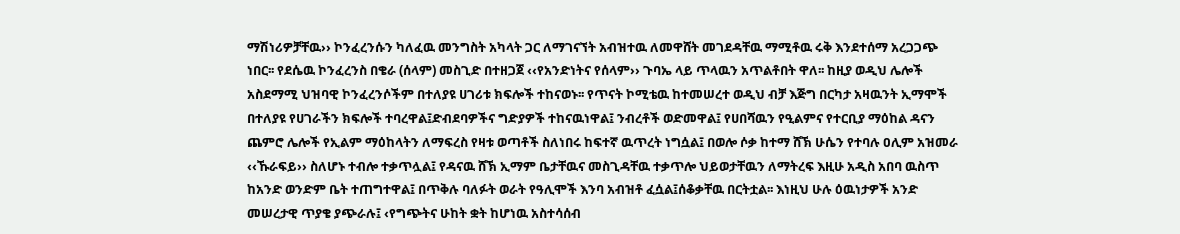ማሽነሪዎቻቸዉ›› ኮንፈረንሱን ካለፈዉ መንግስት አካላት ጋር ለማገናኘት አብዝተዉ ለመዋሸት መገደዳቸዉ ማሚቶዉ ሩቅ እንደተሰማ አረጋጋጭ ነበር፡፡ የደሴዉ ኮንፈረንስ በቄራ (ሰላም) መስጊድ በተዘጋጀ ‹‹የአንድነትና የሰላም›› ጉባኤ ላይ ጥላዉን አጥልቶበት ዋለ፡፡ ከዚያ ወዲህ ሌሎች አስደማሚ ህዝባዊ ኮንፈረንሶችም በተለያዩ ሀገሪቱ ክፍሎች ተከናወኑ፡፡ የጥናት ኮሚቴዉ ከተመሠረተ ወዲህ ብቻ እጅግ በርካታ አዛዉንት ኢማሞች በተለያዩ የሀገራችን ክፍሎች ተባረዋል፤ድብደባዎችና ግድያዎች ተከናዉነዋል፤ ንብረቶች ወድመዋል፤ የሀበሻዉን የዒልምና የተርቢያ ማዕከል ዳናን ጨምሮ ሌሎች የኢልም ማዕከላትን ለማፍረስ የዛቱ ወጣቶች ስለነበሩ ከፍተኛ ዉጥረት ነግሷል፤ በወሎ ሶቃ ከተማ ሸኽ ሁሴን የተባሉ ዐሊም አዝመራ ‹‹ኹራፍይ›› ስለሆኑ ተብሎ ተቃጥሏል፤ የዳናዉ ሸኽ ኢማም ቤታቸዉና መስጊዳቸዉ ተቃጥሎ ህይወታቸዉን ለማትረፍ እዚሁ አዲስ አበባ ዉስጥ ከአንድ ወንድም ቤት ተጠግተዋል፤ በጥቅሉ ባለፉት ወራት የዓሊሞች እንባ አብዝቶ ፈሷል፤ሰቆቃቸዉ በርትቷል፡፡ እነዚህ ሁሉ ዕዉነታዎች አንድ መሠረታዊ ጥያቄ ያጭራሉ፤ ‹የግጭትና ሁከት ቋት ከሆነዉ አስተሳሰብ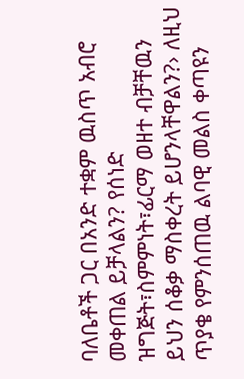ባለቤቶች ጋር በአንድ ተቋም ዉስጥ አብሮ መቀጠል ይቻላልን? የሰነድ ዝግጅት፣ስምምነት፣ፊርማ ወዘተ ብቻቸዉን ይህን ሰቆቃ ማስቀረት ይሆንላቸዋልን?› ለዚህ ጥያቄ የምንሰጠዉ ልባዊ መልስ ቀጣዩን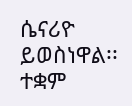ሴናሪዮ ይወስነዋል፡፡ ተቋም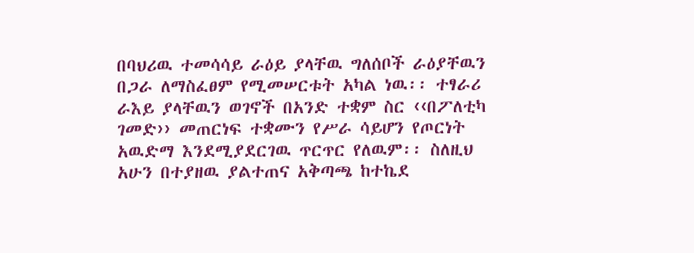በባህሪዉ ተመሳሳይ ራዕይ ያላቸዉ ግለሰቦች ራዕያቸዉን በጋራ ለማስፈፀም የሚመሠርቱት አካል ነዉ፡፡ ተፃራሪ ራእይ ያላቸዉን ወገኖች በአንድ ተቋም ስር ‹‹በፖለቲካ ገመድ›› መጠርነፍ ተቋሙን የሥራ ሳይሆን የጦርነት አዉድማ እንደሚያደርገዉ ጥርጥር የለዉም፡፡ ስለዚህ አሁን በተያዘዉ ያልተጠና አቅጣጫ ከተኬደ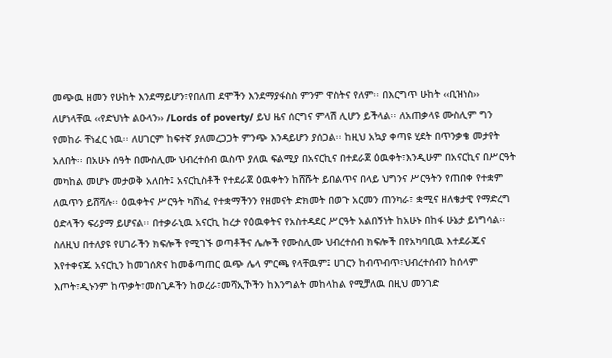መጭዉ ዘመን የሁከት እንደማይሆን፣የበለጠ ደሞችን እንደማያፋስስ ምንም ዋስትና የለም፡፡ በእርግጥ ሁከት ‹‹ቢዝነስ›› ለሆነላቸዉ ‹‹የድህነት ልዑላን›› /Lords of poverty/ ይህ ዜና ሰርግና ምላሽ ሊሆን ይችላል፡፡ ለአጠቃላዩ ሙስሊም ግን የመከራ ቸነፈር ነዉ፡፡ ለሀገርም ከፍተኛ ያለመረጋጋት ምንጭ እንዳይሆን ያሰጋል፡፡ ከዚህ አኳያ ቀጣዩ ሂደት በጥንቃቄ መታየት አለበት፡፡ በአሁኑ ሰዓት በሙስሊሙ ህብረተሰብ ዉስጥ ያለዉ ፍልሚያ በአናርኪና በተደራጀ ዕዉቀት፣እንዲሁም በአናርኪና በሥርዓት መካከል መሆኑ መታወቅ አለበት፤ አናርኪስቶች የተደራጀ ዕዉቀትን ከሸሹት ይበልጥና በላይ ህግንና ሥርዓትን የጠበቀ የተቋም ለዉጥን ይሸሻሉ፡፡ ዕዉቀትና ሥርዓት ካሸነፈ የተቋማችንን የዘመናት ድክመት በወጉ አርመን ጠንካራ፣ ቋሚና ዘለቄታዊ የማድረግ ዕድላችን ፍሪያማ ይሆናል፡፡ በተቃራኒዉ አናርኪ ከረታ የዕዉቀትና የአስተዳደር ሥርዓት አልበኝነት ከአሁኑ በከፋ ሁኔታ ይነግሳል፡፡ ስለዚህ በተለያዩ የሀገራችን ክፍሎች የሚገኙ ወጣቶችና ሌሎች የሙስሊሙ ህብረተሰብ ክፍሎች በየአካባቢዉ እተደራጁና እየተቀናጁ አናርኪን ከመገሰጽና ከመቆጣጠር ዉጭ ሌላ ምርጫ የላቸዉም፤ ሀገርን ከብጥብጥ፣ህብረተሰብን ከሰላም እጦት፣ዲኑንም ከጥቃት፣መስጊዶችን ከወረራ፣መሻኢኾችን ከእንግልት መከላከል የሚቻለዉ በዚህ መንገድ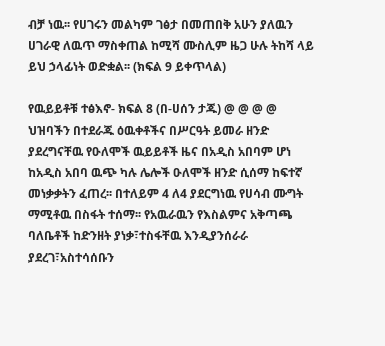ብቻ ነዉ፡፡ የሀገሩን መልካም ገፅታ በመጠበቅ አሁን ያለዉን ሀገራዊ ለዉጥ ማስቀጠል ከሚሻ ሙስሊም ዜጋ ሁሉ ትከሻ ላይ ይህ ኃላፊነት ወድቋል፡፡ (ክፍል 9 ይቀጥላል)

የዉይይቶቹ ተፅእኖ- ክፍል 8 (በ-ሀሰን ታጁ) @ @ @ @ ህዝባችን በተደራጁ ዕዉቀቶችና በሥርዓት ይመራ ዘንድ ያደረግናቸዉ የዑለሞች ዉይይቶች ዜና በአዲስ አበባም ሆነ ከአዲስ አበባ ዉጭ ካሉ ሌሎች ዑለሞች ዘንድ ሲሰማ ከፍተኛ መነቃቃትን ፈጠረ፡፡ በተለይም 4 ለ4 ያደርግነዉ የሀሳብ ሙግት ማሚቶዉ በስፋት ተሰማ፡፡ የአዉራዉን የእስልምና አቅጣጫ ባለቤቶች ከድንዘት ያነቃ፣ተስፋቸዉ እንዲያንሰራራ ያደረገ፣አስተሳሰቡን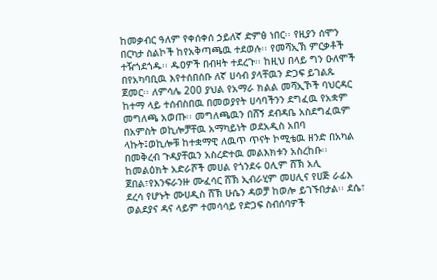ከመቃብር ዓለም የቀሰቀሰ ኃይለኛ ድምፅ ነበር፡፡ የዚያን ሰሞን በርካታ ስልኮች ከየአቅጣጫዉ ተደወሉ፡፡ የመሻኢኽ ምርቃቶች ተዥጎደጎዱ፡፡ ዱዐዎች በብዛት ተደረጉ፡፡ ከዚህ በላይ ግን ዑለሞች በየአካባቢዉ እየተሰበሰቡ ለኛ ሀሳብ ያላቸዉን ድጋፍ ይገልጹ ጀመር፡፡ ለምሳሌ 200 ያህል የአማራ ክልል መሻኢኾች ባህርዳር ከተማ ላይ ተሰብስበዉ በመወያየት ሀሳባችንን ደግፈዉ የአቋም መግለጫ አወጡ፡፡ መግለጫዉን በሸኝ ደብዳቤ አስደግፈዉም በአምስት ወኪሎቻቸዉ አማካይነት ወደአዲስ አበባ ላኩት፤ወኪሎቹ ከተቋማዊ ለዉጥ ጥናት ኮሚቴዉ ዘንድ በአካል በመቅረብ ጉዳያቸዉን አስረድተዉ መልእክቱን አስረከቡ፡፡ ከመልዕክት አድራሾች መሀል የጎንደሩ ዐሊም ሸኽ አሊ ጀበል፣የእንፍራንዙ ሙፈሳር ሸኽ ኢብራሂም መሀሊና የሀጅ ራፊእ ደረሳ የሆኑት ሙሀዲስ ሸኽ ሁሴን ዳወቻ ከወሎ ይገኙበታል፡፡ ደሴ፣ ወልደያና ዳና ላይም ተመሳሳይ የድጋፍ ስብሰባዎች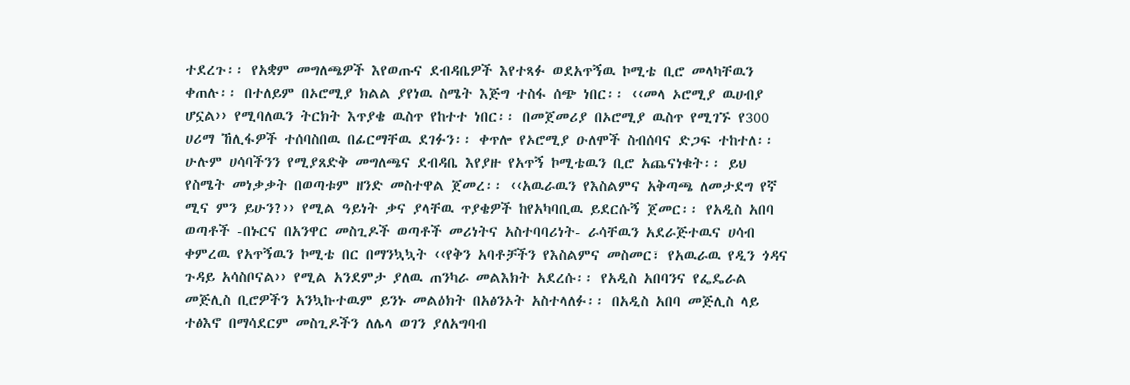ተደረጉ፡፡ የአቋም መግለጫዎች እየወጡና ደብዳቤዎች እየተጻፉ ወደአጥኝዉ ኮሚቴ ቢሮ መላካቸዉን ቀጠሉ፡፡ በተለይም በኦሮሚያ ክልል ያየነዉ ስሜት እጅግ ተስፋ ሰጭ ነበር፡፡ ‹‹መላ ኦሮሚያ ዉሀብያ ሆኗል›› የሚባለዉን ትርክት እጥያቄ ዉስጥ የከተተ ነበር፡፡ በመጀመሪያ በኦሮሚያ ዉስጥ የሚገኙ የ300 ሀሪማ ኸሊፋዎች ተሰባስበዉ በፊርማቸዉ ደገፉን፡፡ ቀጥሎ የኦሮሚያ ዑለሞች ስብሰባና ድጋፍ ተከተለ፡፡ ሁሉም ሀሳባችንን የሚያጸድቅ መግለጫና ደብዳቤ እየያዙ የአጥኝ ኮሚቴዉን ቢሮ አጨናነቁት፡፡ ይህ የስሜት መነቃቃት በወጣቱም ዘንድ መስተዋል ጀመረ፡፡ ‹‹አዉራዉን የእስልምና አቅጣጫ ለመታደግ የኛ ሚና ምን ይሁን?›› የሚል ዓይነት ቃና ያላቸዉ ጥያቄዎች ከየአካባቢዉ ይደርሱኝ ጀመር፡፡ የአዲስ አበባ ወጣቶች -በኑርና በአንዋር መስጊዶች ወጣቶች መሪነትና አስተባባሪነት- ራሳቸዉን አደራጅተዉና ሀሳብ ቀምረዉ የአጥኝዉን ኮሚቴ በር በማንኳኳት ‹‹የቅን አባቶቻችን የእስልምና መስመር፣ የአዉራዉ የዲን ጎዳና ጉዳይ አሳስቦናል›› የሚል አንደምታ ያለዉ ጠንካራ መልእክት አደረሱ፡፡ የአዲስ አበባንና የፌዴራል መጅሊስ ቢሮዎችን አንኳኩተዉም ይንኑ መልዕክት በአፅንኦት አስተላለፉ፡፡ በአዲስ አበባ መጅሊስ ላይ ተፅእኖ በማሳደርም መስጊዶችን ለሌላ ወገን ያለአግባብ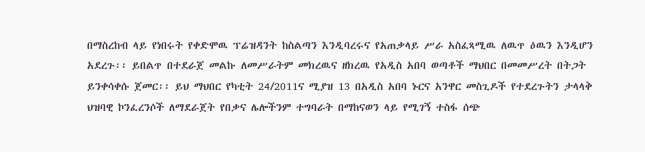በማስረከብ ላይ የነበሩት የቀድሞዉ ፕሬዝዳንት ከስልጣን እንዲባረሩና የአጠቃላይ ሥራ አስፈጻሚዉ ለዉጥ ዕዉን እንዲሆን አደረጉ፡፡ ይበልጥ በተደራጀ መልኩ ለመሥራትም መክረዉና ዘክረዉ የአዲስ አበባ ወጣቶች ማህበር በመመሥረት በትጋት ይንቀሳቀሱ ጀመር፡፡ ይህ ማህበር የካቲት 24/2011ና ሚያዝ 13 በአዲስ አበባ ኑርና አንዋር መስጊዶች የተደረጉትን ታላላቅ ህዝባዊ ኮንፈረንሶች ለማደራጀት የበቃና ሌሎችንም ተግባራት በማከናወን ላይ የሚገኝ ተስፋ ሰጭ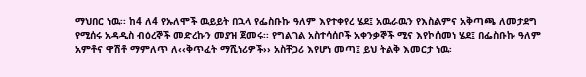ማህበር ነዉ፡፡ ከ4 ለ4 የኡለሞች ዉይይት በኋላ የፌስቡኩ ዓለም እየተቀየረ ሄደ፤ አዉራዉን የእስልምና አቅጣጫ ለመታደግ የሚሰሩ አዳዲስ ብዕረኞች መድረኩን መያዝ ጀመሩ፡፡ የግልገል አስተሳሰቦች አቀንቃኞች ሚና እየኮሰመነ ሄደ፤ በፌስቡኩ ዓለም አምቶና ዋሽቶ ማምለጥ ለ‹‹ቅጥፈት ማሺነሪዎች›› አስቸጋሪ እየሆነ መጣ፤ ይህ ትልቅ እመርታ ነዉ፡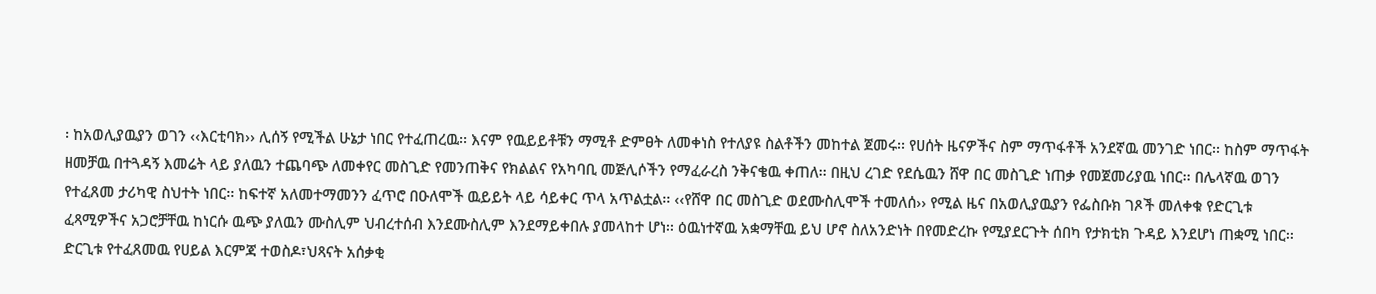፡ ከአወሊያዉያን ወገን ‹‹እርቲባክ›› ሊሰኝ የሚችል ሁኔታ ነበር የተፈጠረዉ፡፡ እናም የዉይይቶቹን ማሚቶ ድምፀት ለመቀነስ የተለያዩ ስልቶችን መከተል ጀመሩ፡፡ የሀሰት ዜናዎችና ስም ማጥፋቶች አንደኛዉ መንገድ ነበር፡፡ ከስም ማጥፋት ዘመቻዉ በተጓዳኝ እመሬት ላይ ያለዉን ተጨባጭ ለመቀየር መስጊድ የመንጠቅና የክልልና የአካባቢ መጅሊሶችን የማፈራረስ ንቅናቄዉ ቀጠለ፡፡ በዚህ ረገድ የደሴዉን ሸዋ በር መስጊድ ነጠቃ የመጀመሪያዉ ነበር፡፡ በሌላኛዉ ወገን የተፈጸመ ታሪካዊ ስህተት ነበር፡፡ ከፍተኛ አለመተማመንን ፈጥሮ በዑለሞች ዉይይት ላይ ሳይቀር ጥላ አጥልቷል፡፡ ‹‹የሸዋ በር መስጊድ ወደሙስሊሞች ተመለሰ›› የሚል ዜና በአወሊያዉያን የፌስቡክ ገጾች መለቀቁ የድርጊቱ ፈጻሚዎችና አጋሮቻቸዉ ከነርሱ ዉጭ ያለዉን ሙስሊም ህብረተሰብ እንደሙስሊም እንደማይቀበሉ ያመላከተ ሆነ፡፡ ዕዉነተኛዉ አቋማቸዉ ይህ ሆኖ ስለአንድነት በየመድረኩ የሚያደርጉት ሰበካ የታክቲክ ጉዳይ እንደሆነ ጠቋሚ ነበር፡፡ ድርጊቱ የተፈጸመዉ የሀይል እርምጃ ተወስዶ፣ህጻናት አሰቃቂ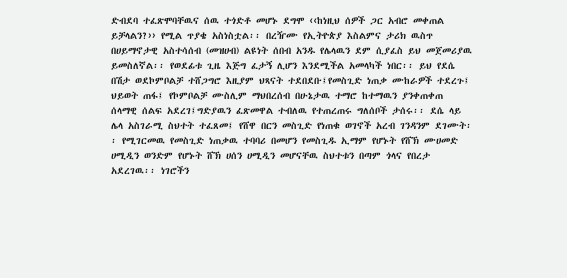ድብደባ ተፈጽሞባቸዉና ሰዉ ተጎድቶ መሆኑ ደግሞ ‹‹ከነዚህ ሰዎች ጋር አብሮ መቀጠል ይቻላልን?›› የሚል ጥያቄ አስነስቷል፡፡ በረዥሙ የኢትዮጵያ እስልምና ታሪክ ዉስጥ በሀይማኖታዊ አስተሳሰብ (መዝሀብ) ልዩነት ሰበብ አንዱ የሌላዉን ደም ሲያፈስ ይህ መጀመሪያዉ ይመስለኛል፡፡ የወደፊቱ ጊዜ እጅግ ፈታኝ ሊሆን እንደሚችል አመላካች ነበር፡፡ ይህ የደሴ በሽታ ወደኮምቦልቻ ተሸጋግሮ እዚያም ህጻናት ተደበደቡ፤የመስጊድ ነጠቃ ሙከራዎች ተደረጉ፤ ህይወት ጠፋ፤ የኮምቦልቻ ሙስሊም ማህበረሰብ በሁኔታዉ ተማሮ ከተማዉን ያንቀጠቀጠ ሰላማዊ ሰልፍ አደረገ፤ግድያዉን ፈጽመዋል ተብለዉ የተጠረጠሩ ግለሰቦች ታሰሩ፡፡ ደሴ ላይ ሌላ አስገራሚ ስህተት ተፈጸመ፤ የሸዋ በርን መስጊድ የነጠቁ ወገኖች አረብ ገንዳንም ደገሙት፡፡ የሚገርመዉ የመስጊድ ነጠቃዉ ተባባሪ በመሆን የመስጊዱ ኢማም የሆኑት የሸኽ ሙሀመድ ሀሚዲን ወንድም የሆኑት ሸኽ ሀሰን ሀሚዲን መሆናቸዉ ስህተቱን በጣም ጎላና የበረታ አደረገዉ፡፡ ነገሮችን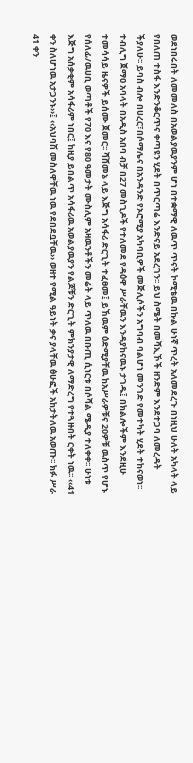ወደነበሩበት ለመመለስ በአወልያዉያንም ሆነ በተቋማዊ ለዉጥ ጥናት ኮሚቴዉ በኩል ሁነኛ ጥረት አለመደረጉ በነዚህ ሁለት አካላት ላይ የበለጠ ተስፋ እንድንቆርጥና ቀጣዩን ሂደት በጥርጣሬ እንድናይ አደረገን፡፡ ይህ ስሜት በመሻኢኾች ዘንድም እንደተጋባ ለመረዳት ችያለሁ፡፡ ይባስ ብሎ በሀረር፣በሶማሌና በአንዳንድ የኦሮሚያ አካባቢዎች መጅሊሶችን አግባብ ባልሆነ መንገድ የመተካት ሂደት ተከናወነ፡፡ ተብሊግ ጀማዐ አባላት በአዲስ አበባ ብቻ በ27 መስጊዶች የተለመደ የዳዕዋ ሥራቸዉን እንዳያከናዉኑ ታገዱ፤ በክልሎችም እንደዚሁ ተመሳሳይ ዜናዎች ይሰሙ ጀመር፡፡ ሻሸመኔ ላይ እጅግ አሳፋሪ ድርጊት ተፈፀመ፤ ይኸዉም ዕድሚያቸዉ ከአሥራዎቹና 20ዎቹ ዉስጥ የሆኑ የሰለፊ/ዉሀቢ ወጣቶች የ70 እና የ80 ዓመታት ሙስሊም አዛዉንቶችን መሬት ላይ ጥለዉ በቡጢ ሲነርቱ በሶሻል ሜዲያ ተለቀቀ፡፡ ሁነቱ እጅግ አሰቃቂም አሳፋሪም ነበር፤ ከዚያ ይበልጥ አሳፋሪዉ አወልያዉያን የልጆቹን ድርጊት ምክንያታዊ ለማድረግ የተጓዙበት ርቀት ነዉ፡፡ ‹‹41 ቀን ስለሆነዉ አታጋንኑ››፤ ‹‹አህባሽ መስለዋቸዉ ነዉ የደበደቧቸዉ›› ወዘተ የሚል ዓይነት ቃና ያላቸዉ ፅሁፎች አከታትለዉ አወጡ፡፡ ክፉ ሥራ 41 ቀን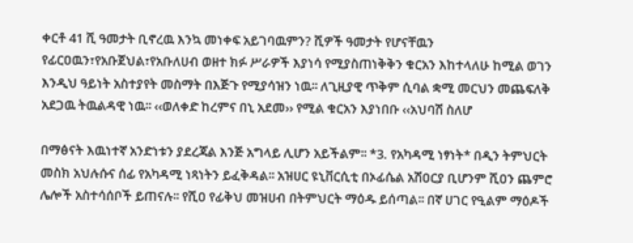ቀርቶ 41 ሺ ዓመታት ቢኖረዉ እንኳ መነቀፍ አይገባዉምን? ሺዎች ዓመታት የሆናቸዉን የፊርዐዉን፣የአቡጀህል፣የአቡለሀብ ወዘተ ክፉ ሥራዎች እያነሳ የሚያስጠነቅቅን ቁርአን እከተላለሁ ከሚል ወገን እንዲህ ዓይነት አስተያየት መስማት በእጅጉ የሚያሳዝን ነዉ፡፡ ለጊዚያዊ ጥቅም ሲባል ቋሚ መርህን መጨፍለቅ አደጋዉ ትዉልዳዊ ነዉ፡፡ ‹‹ወለቀድ ከረምና በኒ አደመ›› የሚል ቁርአን እያነበቡ ‹‹አህባሽ ስለሆ

በማፅናት እዉነተኛ አንድነቱን ያደረጃል እንጅ አግላይ ሊሆን አይችልም፡፡ *3. የአካዳሚ ነፃነት* በዲን ትምህርት መስክ አህሉሱና ሰፊ የአካዳሚ ነጻነትን ይፈቅዳል፡፡ አዝሀር ዩኒቨርሲቲ በኦፊሴል አሽዐርያ ቢሆንም ሺዐን ጨምሮ ሌሎች አስተሳሰቦች ይጠናሉ፡፡ የሺዐ የፊቅህ መዝሀብ በትምህርት ማዕዱ ይሰጣል፡፡ በኛ ሀገር የዒልም ማዕዶች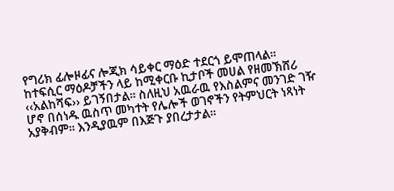የግሪክ ፊሎዞፊና ሎጂክ ሳይቀር ማዕድ ተደርጎ ይሞጠላል፡፡ ከተፍሲር ማዕዶቻችን ላይ ከሚቀርቡ ኪታቦች መሀል የዘመኽሸሪ ‹‹አልከሻፍ›› ይገኝበታል፡፡ ስለዚህ አዉራዉ የእስልምና መንገድ ገዥ ሆኖ በሰነዱ ዉስጥ መካተት የሌሎች ወገኖችን የትምህርት ነጻነት አያቅብም፡፡ እንዲያዉም በእጅጉ ያበረታታል፡፡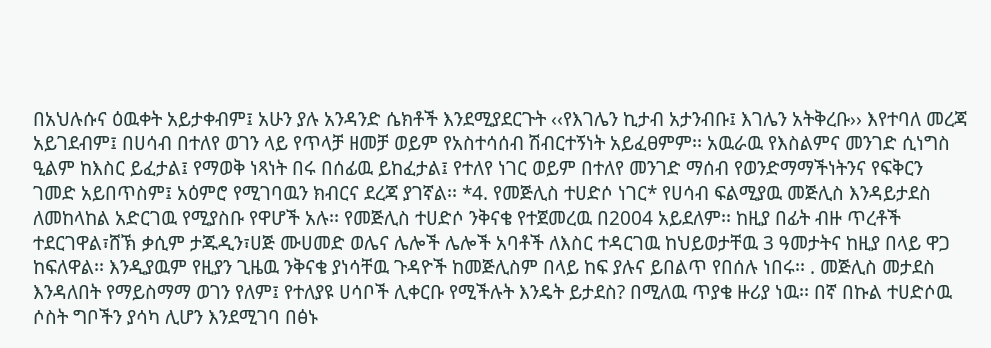በአህሉሱና ዕዉቀት አይታቀብም፤ አሁን ያሉ አንዳንድ ሴክቶች እንደሚያደርጉት ‹‹የእገሌን ኪታብ አታንብቡ፤ እገሌን አትቅረቡ›› እየተባለ መረጃ አይገደብም፤ በሀሳብ በተለየ ወገን ላይ የጥላቻ ዘመቻ ወይም የአስተሳሰብ ሽብርተኝነት አይፈፀምም፡፡ አዉራዉ የእስልምና መንገድ ሲነግስ ዒልም ከእስር ይፈታል፤ የማወቅ ነጻነት በሩ በሰፊዉ ይከፈታል፤ የተለየ ነገር ወይም በተለየ መንገድ ማሰብ የወንድማማችነትንና የፍቅርን ገመድ አይበጥስም፤ አዕምሮ የሚገባዉን ክብርና ደረጃ ያገኛል፡፡ *4. የመጅሊስ ተሀድሶ ነገር* የሀሳብ ፍልሚያዉ መጅሊስ እንዳይታደስ ለመከላከል አድርገዉ የሚያስቡ የዋሆች አሉ፡፡ የመጅሊስ ተሀድሶ ንቅናቄ የተጀመረዉ በ2004 አይደለም፡፡ ከዚያ በፊት ብዙ ጥረቶች ተደርገዋል፣ሸኽ ቃሲም ታጁዲን፣ሀጅ ሙሀመድ ወሌና ሌሎች ሌሎች አባቶች ለእስር ተዳርገዉ ከህይወታቸዉ 3 ዓመታትና ከዚያ በላይ ዋጋ ከፍለዋል፡፡ እንዲያዉም የዚያን ጊዜዉ ንቅናቄ ያነሳቸዉ ጉዳዮች ከመጅሊስም በላይ ከፍ ያሉና ይበልጥ የበሰሉ ነበሩ፡፡ . መጅሊስ መታደስ እንዳለበት የማይስማማ ወገን የለም፤ የተለያዩ ሀሳቦች ሊቀርቡ የሚችሉት እንዴት ይታደስ? በሚለዉ ጥያቄ ዙሪያ ነዉ፡፡ በኛ በኩል ተሀድሶዉ ሶስት ግቦችን ያሳካ ሊሆን እንደሚገባ በፅኑ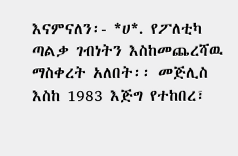እናምናለን፡- *ሀ*. የፖለቲካ ጣልቃ ገብነትን እስከመጨረሻዉ ማስቀረት አለበት፡፡ መጅሊስ እስከ 1983 እጅግ የተከበረ፣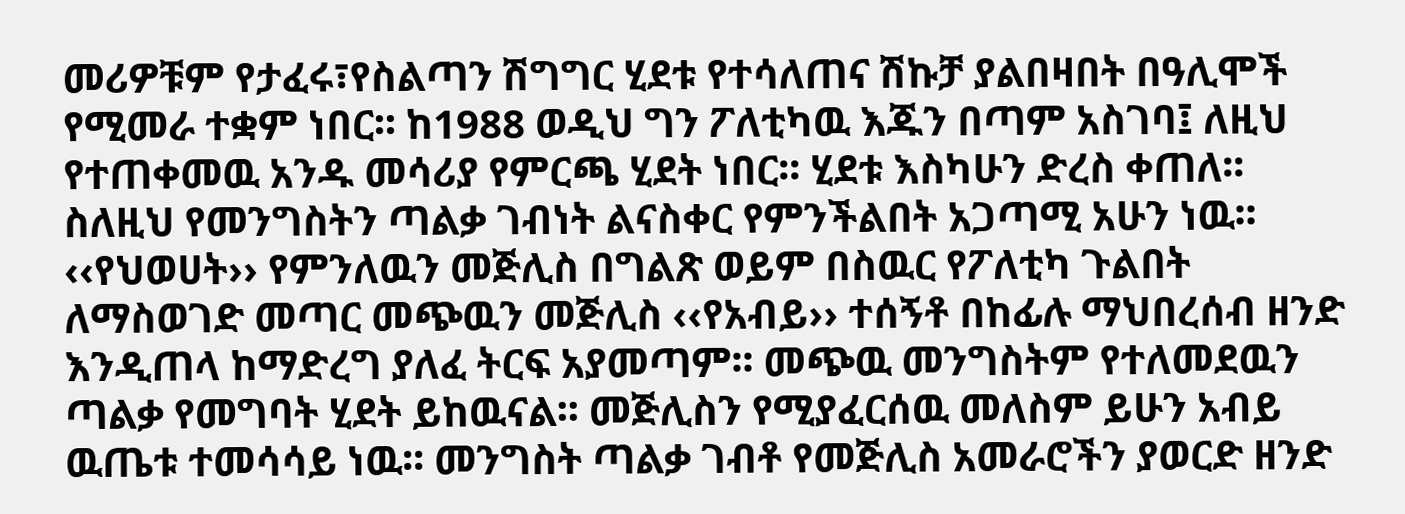መሪዎቹም የታፈሩ፣የስልጣን ሽግግር ሂደቱ የተሳለጠና ሽኩቻ ያልበዛበት በዓሊሞች የሚመራ ተቋም ነበር፡፡ ከ1988 ወዲህ ግን ፖለቲካዉ እጁን በጣም አስገባ፤ ለዚህ የተጠቀመዉ አንዱ መሳሪያ የምርጫ ሂደት ነበር፡፡ ሂደቱ እስካሁን ድረስ ቀጠለ፡፡ ስለዚህ የመንግስትን ጣልቃ ገብነት ልናስቀር የምንችልበት አጋጣሚ አሁን ነዉ፡፡ ‹‹የህወሀት›› የምንለዉን መጅሊስ በግልጽ ወይም በስዉር የፖለቲካ ጉልበት ለማስወገድ መጣር መጭዉን መጅሊስ ‹‹የአብይ›› ተሰኝቶ በከፊሉ ማህበረሰብ ዘንድ እንዲጠላ ከማድረግ ያለፈ ትርፍ አያመጣም፡፡ መጭዉ መንግስትም የተለመደዉን ጣልቃ የመግባት ሂደት ይከዉናል፡፡ መጅሊስን የሚያፈርሰዉ መለስም ይሁን አብይ ዉጤቱ ተመሳሳይ ነዉ፡፡ መንግስት ጣልቃ ገብቶ የመጅሊስ አመራሮችን ያወርድ ዘንድ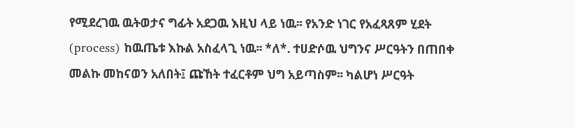የሚደረገዉ ዉትወታና ግፊት አደጋዉ እዚህ ላይ ነዉ፡፡ የአንድ ነገር የአፈጻጸም ሂደት (process) ከዉጤቱ እኩል አስፈላጊ ነዉ፡፡ *ለ*. ተሀድሶዉ ህግንና ሥርዓትን በጠበቀ መልኩ መከናወን አለበት፤ ጩኸት ተፈርቶም ህግ አይጣስም፡፡ ካልሆነ ሥርዓት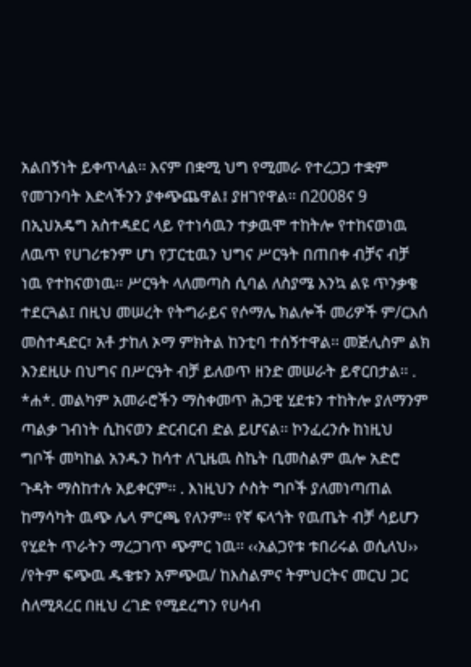አልበኝነት ይቀጥላል፡፡ እናም በቋሚ ህግ የሚመራ የተረጋጋ ተቋም የመገንባት እድላችንን ያቀጭጨዋል፤ ያዘገየዋል፡፡ በ2008ና 9 በኢህአዴግ አስተዳደር ላይ የተነሳዉን ተቃዉሞ ተከትሎ የተከናወነዉ ለዉጥ የሀገሪቱንም ሆነ የፓርቲዉን ህግና ሥርዓት በጠበቀ ብቻና ብቻ ነዉ የተከናወነዉ፡፡ ሥርዓት ላለመጣስ ሲባል ለስያሜ እንኳ ልዩ ጥንቃቄ ተደርጓል፤ በዚህ መሠረት የትግራይና የሶማሌ ክልሎች መሪዎች ም/ርእሰ መስተዳድር፣ አቶ ታከለ ኦማ ምክትል ከንቲባ ተሰኝተዋል፡፡ መጅሊስም ልክ እንደዚሁ በህግና በሥርዓት ብቻ ይለወጥ ዘንድ መሠራት ይኖርበታል፡፡ . *ሐ*. መልካም አመራሮችን ማስቀመጥ ሕጋዊ ሂደቱን ተከትሎ ያለማንም ጣልቃ ገብነት ሲከናወን ድርብርብ ድል ይሆናል፡፡ ኮንፈረንሱ ከነዚህ ግቦች መካከል አንዱን ከሳተ ለጊዜዉ ስኬት ቢመስልም ዉሎ አድሮ ጉዳት ማስከተሉ አይቀርም፡፡ . እነዚህን ሶስት ግቦች ያለመነጣጠል ከማሳካት ዉጭ ሌላ ምርጫ የለንም፡፡ የኛ ፍላጎት የዉጤት ብቻ ሳይሆን የሂደት ጥራትን ማረጋገጥ ጭምር ነዉ፡፡ ‹‹አልጋየቱ ቱበሪሩል ወሲለህ›› /የትም ፍጭዉ ዱቄቱን አምጭዉ/ ከእስልምና ትምህርትና መርህ ጋር ስለሚጻረር በዚህ ረገድ የሚደረግን የሀሳብ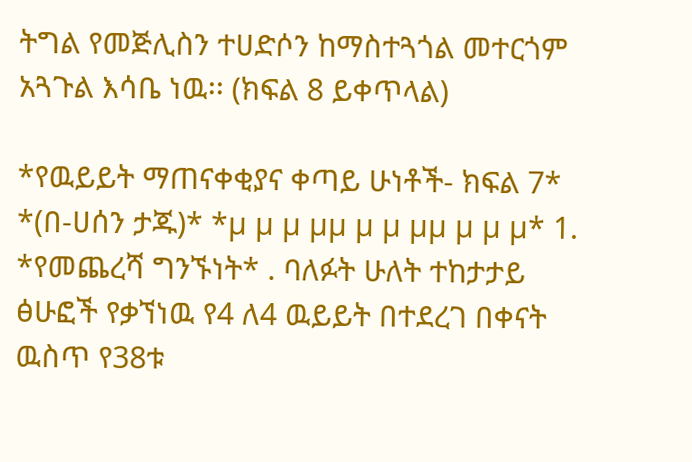ትግል የመጅሊስን ተሀድሶን ከማስተጓጎል መተርጎም አጓጉል እሳቤ ነዉ፡፡ (ክፍል 8 ይቀጥላል)

*የዉይይት ማጠናቀቂያና ቀጣይ ሁነቶች- ክፍል 7* *(በ-ሀሰን ታጁ)* *µ µ µ µµ µ µ µµ µ µ µ* 1. *የመጨረሻ ግንኙነት* . ባለፉት ሁለት ተከታታይ ፅሁፎች የቃኘነዉ የ4 ለ4 ዉይይት በተደረገ በቀናት ዉስጥ የ38ቱ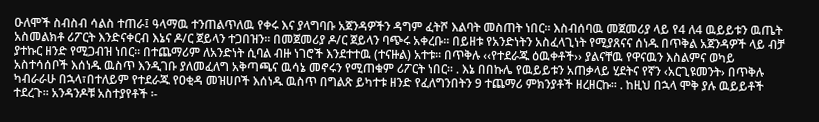ዑለሞች ስብስብ ሳልስ ተጠራ፤ ዓላማዉ ተንጠልጥለዉ የቀሩ እና ያላግባቡ አጀንዳዎችን ዳግም ፈትሾ እልባት መስጠት ነበር፡፡ እስብሰባዉ መጀመሪያ ላይ የ4 ለ4 ዉይይቱን ዉጤት አስመልክቶ ሪፖርት እንድናቀርብ እኔና ዶ/ር ጀይላን ተጋበዝን፡፡ በመጀመሪያ ዶ/ር ጀይላን ባጭሩ አቀረቡ፡፡ በይዘቱ የአንድነትን አስፈላጊነት የሚያጸናና ሰነዱ በጥቅል አጀንዳዎች ላይ ብቻ ያተኩር ዘንድ የሚጋብዝ ነበር፡፡ በተጨማሪም ለአንድነት ሲባል ብዙ ነገሮች እንደተተዉ (ተናዙል) አተቱ፡፡ በጥቅሉ ‹‹የተደራጁ ዕዉቀቶች›› ያልናቸዉ የዋናዉን እስልምና ወካይ አስተሳሰቦች እሰነዱ ዉስጥ እንዲገቡ ያለመፈለግ አቅጣጫና ዉሳኔ መኖሩን የሚጠቁም ሪፖርት ነበር፡፡ . እኔ በበኩሌ የዉይይቱን አጠቃላይ ሂደትና የኛን ‹አርጊዩመንት› በጥቅሉ ካብራራሁ በኋላ፣በተለይም የተደራጁ የዐቂዳ መዝሀቦች እሰነዱ ዉስጥ በግልጽ ይካተቱ ዘንድ የፈለግንበትን 9 ተጨማሪ ምክንያቶች ዘረዘርኩ፡፡ . ከዚህ በኋላ ሞቅ ያሉ ዉይይቶች ተደረጉ፡፡ አንዳንዶቹ አስተያየቶች ፡-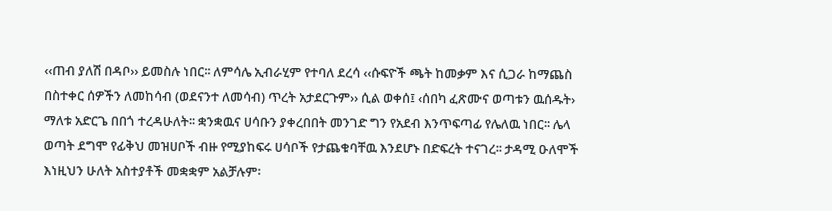‹‹ጠብ ያለሽ በዳቦ›› ይመስሉ ነበር፡፡ ለምሳሌ ኢብራሂም የተባለ ደረሳ ‹‹ሱፍዮች ጫት ከመቃም እና ሲጋራ ከማጨስ በስተቀር ሰዎችን ለመከሳብ (ወደናንተ ለመሳብ) ጥረት አታደርጉም›› ሲል ወቀሰ፤ ‹ሰበካ ፈጽሙና ወጣቱን ዉሰዱት› ማለቱ አድርጌ በበጎ ተረዳሁለት፡፡ ቋንቋዉና ሀሳቡን ያቀረበበት መንገድ ግን የአደብ እንጥፍጣፊ የሌለዉ ነበር፡፡ ሌላ ወጣት ደግሞ የፊቅህ መዝሀቦች ብዙ የሚያከፍሩ ሀሳቦች የታጨቁባቸዉ እንደሆኑ በድፍረት ተናገረ፡፡ ታዳሚ ዑለሞች እነዚህን ሁለት አስተያቶች መቋቋም አልቻሉም፡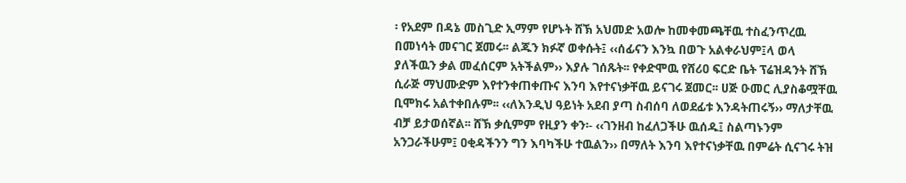፡ የአደም በዳኔ መስጊድ ኢማም የሆኑት ሸኽ አህመድ አወሎ ከመቀመጫቸዉ ተስፈንጥረዉ በመነሳት መናገር ጀመሩ፡፡ ልጁን ክፉኛ ወቀሱት፤ ‹‹ሰፊናን እንኳ በወጉ አልቀራህም፤ላ ወላ ያለችዉን ቃል መፈሰርም አትችልም›› እያሉ ገሰጹት፡፡ የቀድሞዉ የሸሪዐ ፍርድ ቤት ፕሬዝዳንት ሸኽ ሲራጅ ማህሙድም እየተንቀጠቀጡና እንባ እየተናነቃቸዉ ይናገሩ ጀመር፡፡ ሀጅ ዑመር ሊያስቆሟቸዉ ቢሞክሩ አልተቀበሉም፡፡ ‹‹ለእንዲህ ዓይነት አደብ ያጣ ስብሰባ ለወደፊቱ እንዳትጠሩኝ›› ማለታቸዉ ብቻ ይታወሰኛል፡፡ ሸኽ ቃሲምም የዚያን ቀን፡- ‹‹ገንዘብ ከፈለጋችሁ ዉሰዱ፤ ስልጣኑንም አንጋራችሁም፤ ዐቂዳችንን ግን እባካችሁ ተዉልን›› በማለት እንባ እየተናነቃቸዉ በምሬት ሲናገሩ ትዝ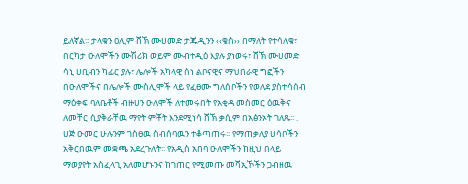ይለኛል፡፡ ታላቁን ዐሊም ሸኽ ሙሀመድ ታጁዲንን ‹‹ቄስ›› በማለት የተሳለቁ፣ በርካታ ዑለሞችን ሙሽሪክ ወይም ሙብተዲዕ እያሉ ያነወሩ፣ ሸኽ ሙሀመድ ሳኒ ሀቢብን ካፊር ያሉ፣ ሌሎች አካላዊ ስነ ልቦናዊና ማህበራዊ ግፎችን በዑለሞችና በሌሎች ሙስሊሞች ላይ የፈፀሙ ግለሰቦችን የወለደ ያስተሳሰብ ማዕቀፍ ባለቤቶች ብዙሀን ዑለሞች ለተመሩበት የአቂዳ መስመር ዕዉቅና ለመቸር ሲያቅራቸዉ ማየት ምቾት እንደሚነሳ ሸኽ ቃሲም በአፅንኦት ገለጹ፡፡ . ሀጅ ዑመር ሁሉንም ገስፀዉ ስብሰባዉን ተቆጣጠሩ፡፡ የማጠቃለያ ሀሳቦችን አቅርበዉም መቋጫ አደረጉለት፡፡ የአዲስ አበባ ዑለሞችን ከዚህ በላይ ማወያየት አስፈላጊ አለመሆኑንና ከገጠር የሚመጡ መሻኢኾችን ጋብዘዉ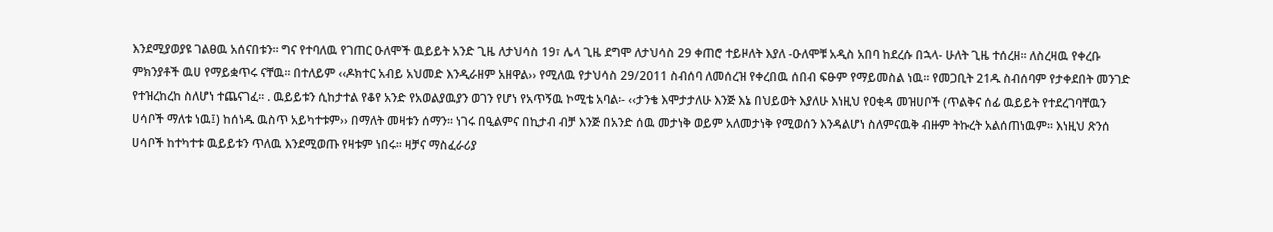እንደሚያወያዩ ገልፀዉ አሰናበቱን፡፡ ግና የተባለዉ የገጠር ዑለሞች ዉይይት አንድ ጊዜ ለታህሳስ 19፣ ሌላ ጊዜ ደግሞ ለታህሳስ 29 ቀጠሮ ተይዞለት እያለ -ዑለሞቹ አዲስ አበባ ከደረሱ በኋላ- ሁለት ጊዜ ተሰረዘ፡፡ ለስረዛዉ የቀረቡ ምክንያቶች ዉሀ የማይቋጥሩ ናቸዉ፡፡ በተለይም ‹‹ዶክተር አብይ አህመድ እንዲራዘም አዘዋል›› የሚለዉ የታህሳስ 29/2011 ስብሰባ ለመሰረዝ የቀረበዉ ሰበብ ፍፁም የማይመስል ነዉ፡፡ የመጋቢት 21ዱ ስብሰባም የታቀደበት መንገድ የተዝረከረከ ስለሆነ ተጨናገፈ፡፡ . ዉይይቱን ሲከታተል የቆየ አንድ የአወልያዉያን ወገን የሆነ የአጥኝዉ ኮሚቴ አባል፡- ‹‹ታንቄ እሞታታለሁ እንጅ እኔ በህይወት እያለሁ እነዚህ የዐቂዳ መዝሀቦች (ጥልቅና ሰፊ ዉይይት የተደረገባቸዉን ሀሳቦች ማለቱ ነዉ፤) ከሰነዱ ዉስጥ አይካተቱም›› በማለት መዛቱን ሰማን፡፡ ነገሩ በዒልምና በኪታብ ብቻ እንጅ በአንድ ሰዉ መታነቅ ወይም አለመታነቅ የሚወሰን እንዳልሆነ ስለምናዉቅ ብዙም ትኩረት አልሰጠነዉም፡፡ እነዚህ ጽንሰ ሀሳቦች ከተካተቱ ዉይይቱን ጥለዉ እንደሚወጡ የዛቱም ነበሩ፡፡ ዛቻና ማስፈራሪያ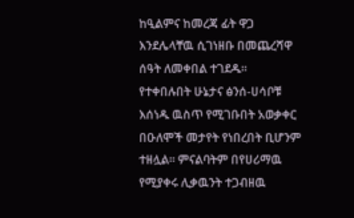ከዒልምና ከመረጃ ፊት ዋጋ እንደሌላቸዉ ሲገነዘቡ በመጨረሻዋ ሰዓት ለመቀበል ተገደዱ፡፡ የተቀበሉበት ሁኔታና ፅንሰ-ሀሳቦቹ እሰነዱ ዉስጥ የሚገቡበት አወቃቀር በዑለሞች መታየት የነበረበት ቢሆንም ተዘሏል፡፡ ምናልባትም በየሀሪማዉ የሚያቀሩ ሊቃዉንት ተጋብዘዉ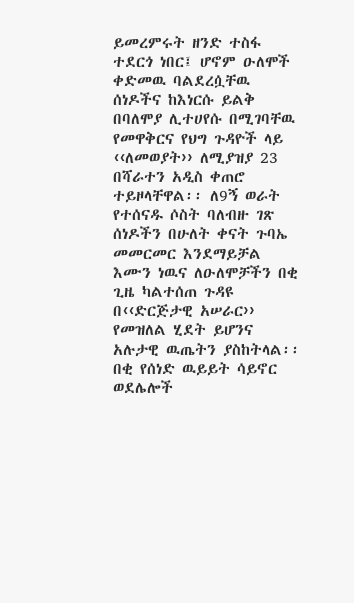ይመረምሩት ዘንድ ተስፋ ተደርጎ ነበር፤ ሆኖም ዑለሞች ቀድመዉ ባልደረሷቸዉ ሰነዶችና ከእነርሱ ይልቅ በባለሞያ ሊተሀየሱ በሚገባቸዉ የመዋቅርና የህግ ጉዳዮች ላይ ‹‹ለመወያት›› ለሚያዝያ 23 በሻራተን አዲስ ቀጠሮ ተይዞላቸዋል፡፡ ለ9ኝ ወራት የተሰናዱ ሶስት ባለብዙ ገጽ ሰነዶችን በሁለት ቀናት ጉባኤ መመርመር እንደማይቻል እሙን ነዉና ለዑለሞቻችን በቂ ጊዜ ካልተሰጠ ጉዳዩ በ‹‹ድርጅታዊ አሠራር›› የመዝለል ሂደት ይሆንና አሉታዊ ዉጤትን ያስከትላል፡፡ በቂ የሰነድ ዉይይት ሳይኖር ወደሌሎች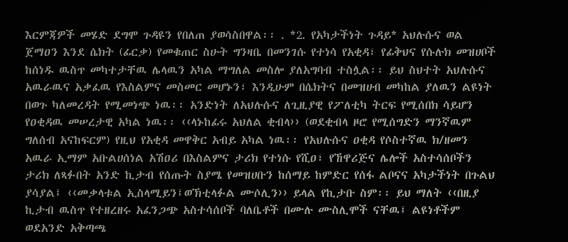እርምጃዎች መሄድ ደግሞ ጉዳዩን የበለጠ ያወሳስበዋል፡፡ . *2. የአካታችነት ጉዳይ* አህሉሱና ወል ጀማዐን እንደ ሴክት (ፊርቃ) የመቁጠር ስሁት ግንዛቤ በመንገሱ የተነሳ የአቂዳ፣ የፊቅህና የሱሉክ መዝሀቦች ከሰነዱ ዉስጥ መካተታቸዉ ሌላዉን አካል ማግለል መስሎ ያለአግባብ ተስሏል፡፡ ይህ ስህተት አህሉሱና አዉራዉና አቃፈዉ የእስልምና መስመር መሆኑን፣ እንዲሁም በሴክትና በመዝሀብ መካከል ያለዉን ልዩነት በወጉ ካለመረዳት የሚመነጭ ነዉ፡፡ አንድነት ለአህሉሱና ለጊዚያዊ የፖለቲካ ትርፍ የሚሰበክ ሳይሆን የዐቂዳዉ መሠረታዊ አካል ነዉ፡፡ ‹‹ላኑከፊሩ አህለል ቂብላ›› (ወደቂብላ ዞሮ የሚሰግድን ማንኛዉም ግለሰብ አናከፍርም) የዚህ የአቂዳ መዋቅር አብይ አካል ነዉ፡፡ የአህሉሱና ዐቂዳ የሶስተኛዉ ክ/ዘመን አዉራ ኢማም አቡልሀሰነል አሽዐሪ በእስልምና ታሪክ የተነሱ የሺዐ፣ የኸዋሪጅና ሌሎች አስተሳሰቦችን ታሪክ ለጻፉበት አንድ ኪታብ የሰጡት ስያሜ የመዝሀቡን ከሰማይ ከምድር የሰፋ ልቦናና አካታችነት በጉልህ ያሳያል፤ ‹‹መቃላቱል ኢስላሚይን፤ወኽቲላፉል ሙሶሊን›› ይላል የኪታቡ ስም፡፡ ይህ ማለት ‹‹በዚያ ኪታብ ዉስጥ የተዘረዘሩ አፈንጋጭ አስተሳሰቦች ባለቤቶች በሙሉ ሙስሊሞች ናቸዉ፤ ልዩነቶችም ወደአንድ አቅጣጫ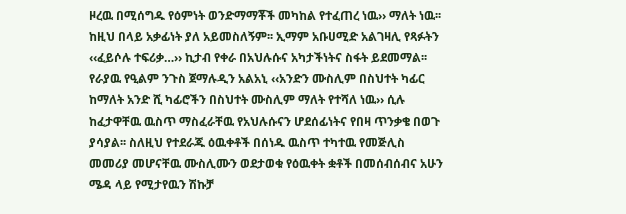ዞረዉ በሚሰግዱ የዕምነት ወንድማማቾች መካከል የተፈጠረ ነዉ›› ማለት ነዉ፡፡ ከዚህ በላይ አቃፊነት ያለ አይመስለኝም፡፡ ኢማም አቡሀሚድ አልገዛሊ የጻፉትን ‹‹ፈይሶሉ ተፍሪቃ…›› ኪታብ የቀራ በአህሉሱና አካታችነትና ስፋት ይደመማል፡፡ የራያዉ የዒልም ንጉስ ጀማሉዲን አልአኒ ‹‹አንድን ሙስሊም በስህተት ካፊር ከማለት አንድ ሺ ካፊሮችን በስህተት ሙስሊም ማለት የተሻለ ነዉ›› ሲሉ ከፈታዋቸዉ ዉስጥ ማስፈራቸዉ የአህሉሱናን ሆደሰፊነትና የበዛ ጥንቃቄ በወጉ ያሳያል፡፡ ስለዚህ የተደራጁ ዕዉቀቶች በሰነዱ ዉስጥ ተካተዉ የመጅሊስ መመሪያ መሆናቸዉ ሙስሊሙን ወደታወቁ የዕዉቀት ቋቶች በመሰብሰብና አሁን ሜዳ ላይ የሚታየዉን ሽኩቻ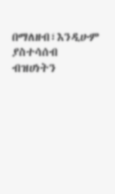በማለዘብ፣እንዲሁም ያስተሳሰብ ብዝሀነትን